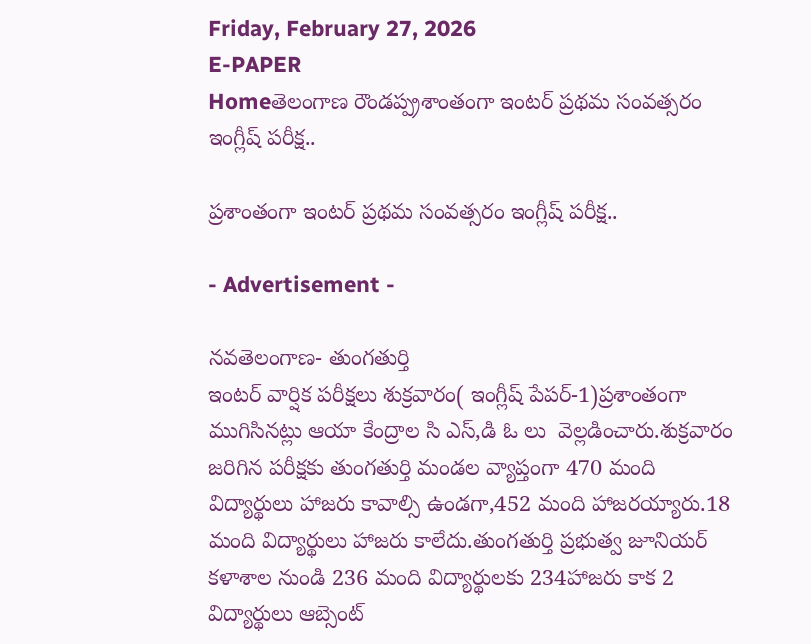Friday, February 27, 2026
E-PAPER
Homeతెలంగాణ రౌండప్ప్రశాంతంగా ఇంటర్ ప్రథమ సంవత్సరం ఇంగ్లీష్ పరీక్ష..

ప్రశాంతంగా ఇంటర్ ప్రథమ సంవత్సరం ఇంగ్లీష్ పరీక్ష..

- Advertisement -

నవతెలంగాణ- తుంగతుర్తి
ఇంట‌ర్ వార్షిక ప‌రీక్ష‌లు శుక్రవారం( ఇంగ్లీష్ పేప‌ర్-1)ప్ర‌శాంతంగా ముగిసిన‌ట్లు ఆయా కేంద్రాల సి ఎస్,డి ఓ లు  వెల్ల‌డించారు.శుక్రవారం జ‌రిగిన ప‌రీక్ష‌కు తుంగతుర్తి మండల వ్యాప్తంగా 470 మంది విద్యార్థులు హాజ‌రు కావాల్సి ఉండ‌గా,452 మంది హాజ‌ర‌య్యారు.18 మంది విద్యార్థులు హాజ‌రు కాలేదు.తుంగతుర్తి ప్రభుత్వ జూనియర్ కళాశాల నుండి 236 మంది విద్యార్థులకు 234హాజరు కాక 2 విద్యార్థులు ఆబ్సెంట్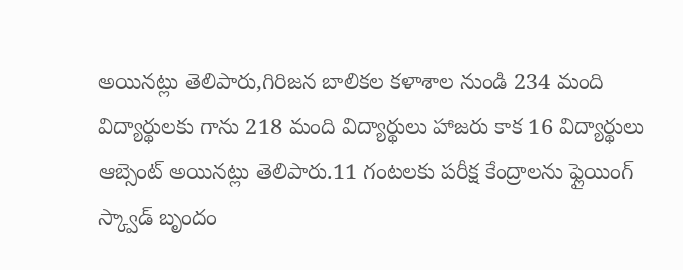అయినట్లు తెలిపారు,గిరిజన బాలికల కళాశాల నుండి 234 మంది విద్యార్థులకు గాను 218 మంది విద్యార్థులు హాజరు కాక 16 విద్యార్థులు ఆబ్సెంట్ అయినట్లు తెలిపారు.11 గంటలకు పరీక్ష కేంద్రాలను ఫ్లైయింగ్ స్క్వాడ్ బృందం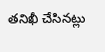తనిఖీ చేసినట్లు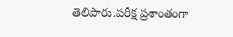తెలిపారు.పరీక్ష ప్రశాంతంగా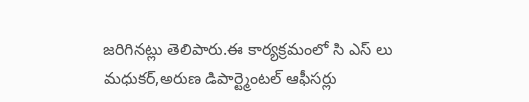జరిగినట్లు తెలిపారు.ఈ కార్యక్రమంలో సి ఎస్ లు మధుకర్,అరుణ డిపార్ట్మెంటల్ ఆఫీసర్లు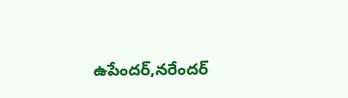ఉపేందర్,నరేందర్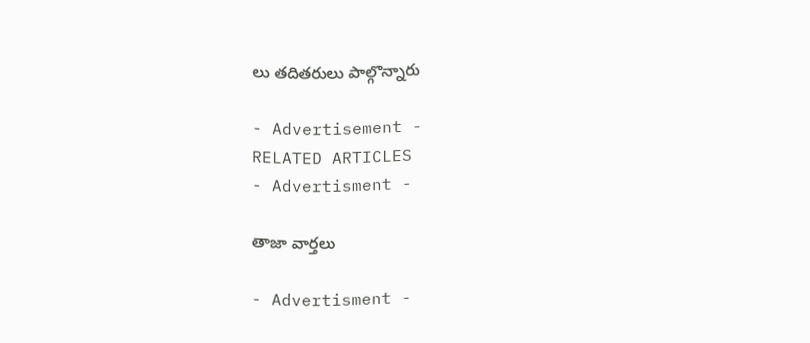లు తదితరులు పాల్గొన్నారు

- Advertisement -
RELATED ARTICLES
- Advertisment -

తాజా వార్తలు

- Advertisment -